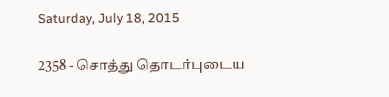Saturday, July 18, 2015

2358 - சொத்து தொடர்புடைய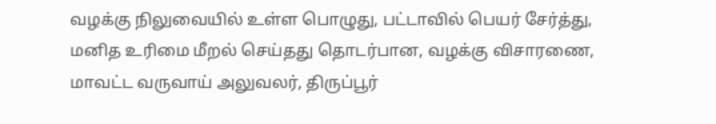வழக்கு நிலுவையில் உள்ள பொழுது, பட்டாவில் பெயர் சேர்த்து, மனித உரிமை மீறல் செய்தது தொடர்பான, வழக்கு விசாரணை, மாவட்ட வருவாய் அலுவலர், திருப்பூர்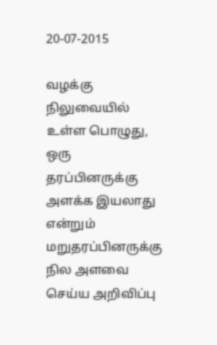20-07-2015

வழக்கு நிலுவையில் உள்ள பொழுது, ஒரு தரப்பினருக்கு அளக்க இயலாது என்றும் மறுதரப்பினருக்கு நில அளவை செய்ய அறிவிப்பு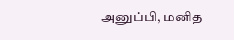அனுப்பி, மனித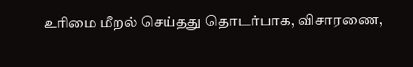உரிமை மீறல் செய்தது தொடர்பாக, விசாரணை,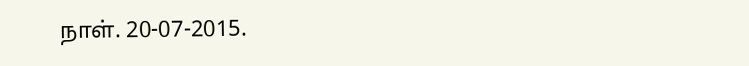நாள். 20-07-2015.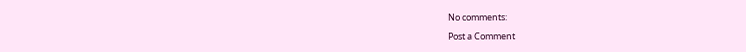No comments:

Post a Comment